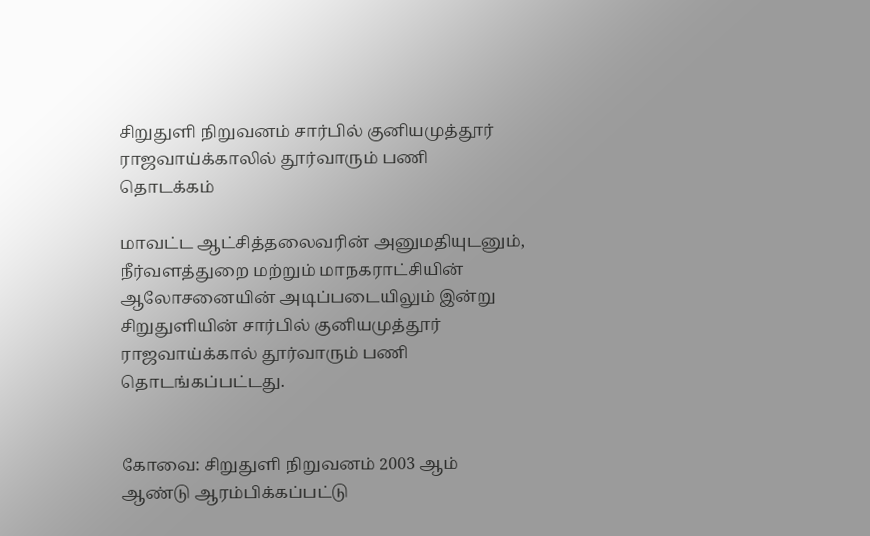சிறுதுளி நிறுவனம் சார்பில் குனியமுத்தூர் ராஜவாய்க்காலில் தூர்வாரும் பணி தொடக்கம்

மாவட்ட ஆட்சித்தலைவரின் அனுமதியுடனும், நீர்வளத்துறை மற்றும் மாநகராட்சியின் ஆலோசனையின் அடிப்படையிலும் இன்று சிறுதுளியின் சார்பில் குனியமுத்தூர் ராஜவாய்க்கால் தூர்வாரும் பணி தொடங்கப்பட்டது.


கோவை: சிறுதுளி நிறுவனம் 2003 ஆம் ஆண்டு ஆரம்பிக்கப்பட்டு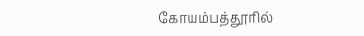கோயம்பத்தூரில்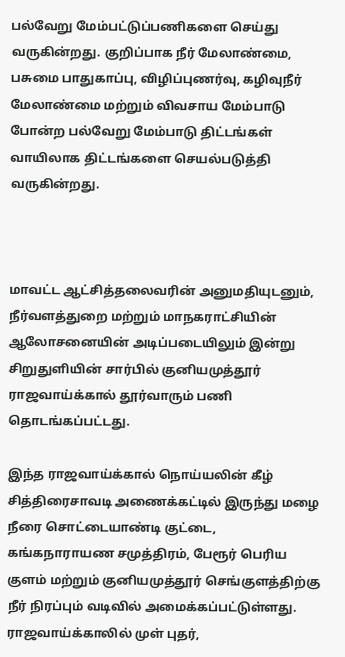பல்வேறு மேம்பட்டுப்பணிகளை செய்து வருகின்றது. குறிப்பாக நீர் மேலாண்மை, பசுமை பாதுகாப்பு, விழிப்புணர்வு, கழிவுநீர் மேலாண்மை மற்றும் விவசாய மேம்பாடு போன்ற பல்வேறு மேம்பாடு திட்டங்கள் வாயிலாக திட்டங்களை செயல்படுத்தி வருகின்றது.



மாவட்ட ஆட்சித்தலைவரின் அனுமதியுடனும், நீர்வளத்துறை மற்றும் மாநகராட்சியின் ஆலோசனையின் அடிப்படையிலும் இன்று சிறுதுளியின் சார்பில் குனியமுத்தூர் ராஜவாய்க்கால் தூர்வாரும் பணி தொடங்கப்பட்டது.

இந்த ராஜவாய்க்கால் நொய்யலின் கீழ் சித்திரைசாவடி அணைக்கட்டில் இருந்து மழை நீரை சொட்டையாண்டி குட்டை, கங்கநாராயண சமுத்திரம், பேரூர் பெரிய குளம் மற்றும் குனியமுத்தூர் செங்குளத்திற்கு நீர் நிரப்பும் வடிவில் அமைக்கப்பட்டுள்ளது. ராஜவாய்க்காலில் முள் புதர்,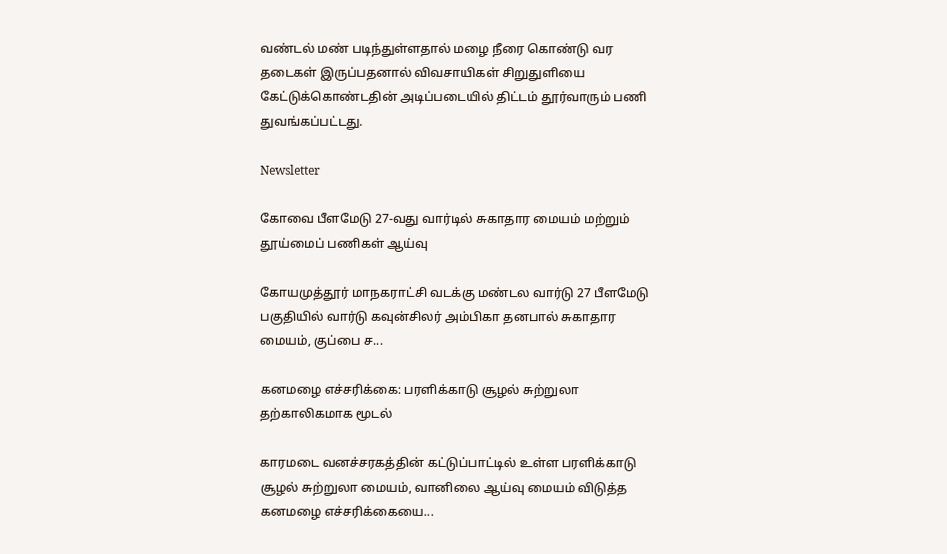வண்டல் மண் படிந்துள்ளதால் மழை நீரை கொண்டு வர தடைகள் இருப்பதனால் விவசாயிகள் சிறுதுளியை கேட்டுக்கொண்டதின் அடிப்படையில் திட்டம் தூர்வாரும் பணி துவங்கப்பட்டது.

Newsletter

கோவை பீளமேடு 27-வது வார்டில் சுகாதார மையம் மற்றும் தூய்மைப் பணிகள் ஆய்வு

கோயமுத்தூர் மாநகராட்சி வடக்கு மண்டல வார்டு 27 பீளமேடு பகுதியில் வார்டு கவுன்சிலர் அம்பிகா தனபால் சுகாதார மையம், குப்பை ச...

கனமழை எச்சரிக்கை: பரளிக்காடு சூழல் சுற்றுலா தற்காலிகமாக மூடல்

காரமடை வனச்சரகத்தின் கட்டுப்பாட்டில் உள்ள பரளிக்காடு சூழல் சுற்றுலா மையம், வானிலை ஆய்வு மையம் விடுத்த கனமழை எச்சரிக்கையை...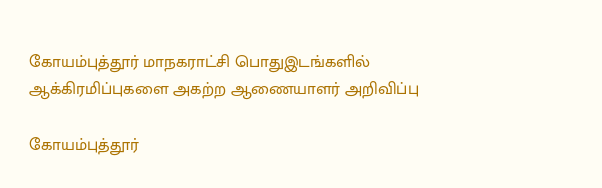கோயம்புத்தூர் மாநகராட்சி பொதுஇடங்களில் ஆக்கிரமிப்புகளை அகற்ற ஆணையாளர் அறிவிப்பு

கோயம்புத்தூர்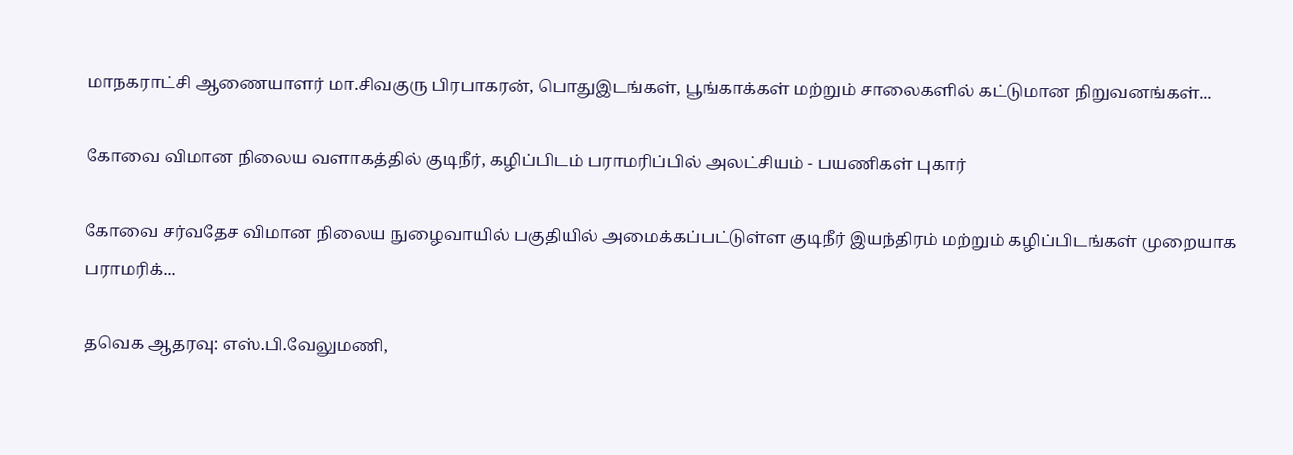மாநகராட்சி ஆணையாளர் மா.சிவகுரு பிரபாகரன், பொதுஇடங்கள், பூங்காக்கள் மற்றும் சாலைகளில் கட்டுமான நிறுவனங்கள்...

கோவை விமான நிலைய வளாகத்தில் குடிநீர், கழிப்பிடம் பராமரிப்பில் அலட்சியம் - பயணிகள் புகார்

கோவை சர்வதேச விமான நிலைய நுழைவாயில் பகுதியில் அமைக்கப்பட்டுள்ள குடிநீர் இயந்திரம் மற்றும் கழிப்பிடங்கள் முறையாக பராமரிக்...

தவெக ஆதரவு: எஸ்.பி.வேலுமணி,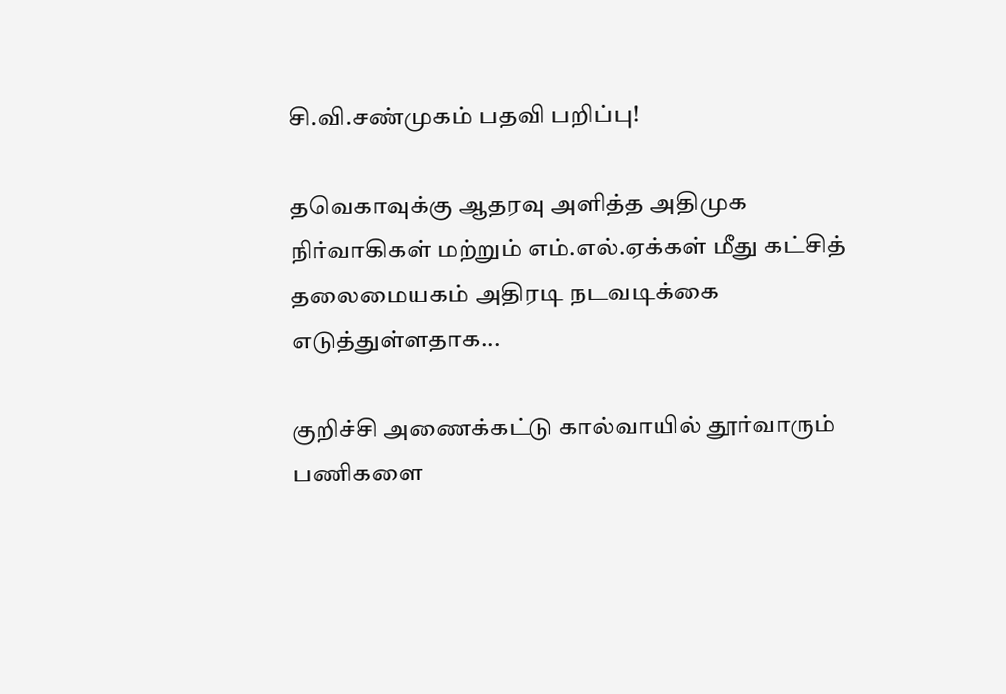சி.வி.சண்முகம் பதவி பறிப்பு!

தவெகாவுக்கு ஆதரவு அளித்த அதிமுக நிர்வாகிகள் மற்றும் எம்.எல்.ஏக்கள் மீது கட்சித் தலைமையகம் அதிரடி நடவடிக்கை எடுத்துள்ளதாக...

குறிச்சி அணைக்கட்டு கால்வாயில் தூர்வாரும் பணிகளை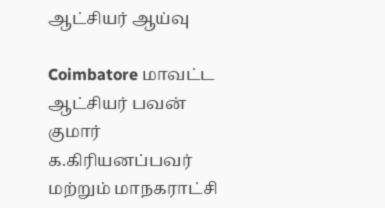ஆட்சியர் ஆய்வு

Coimbatore மாவட்ட ஆட்சியர் பவன் குமார் க.கிரியனப்பவர் மற்றும் மாநகராட்சி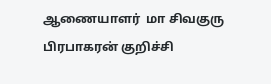ஆணையாளர்  மா சிவகுரு பிரபாகரன் குறிச்சி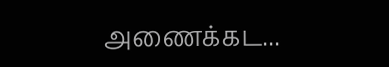அணைக்கட...